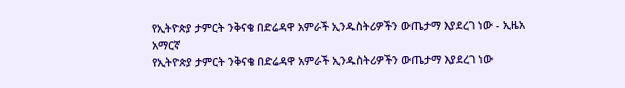የኢትዮጵያ ታምርት ንቅናቄ በድሬዳዋ አምራች ኢንዱስትሪዎችን ውጤታማ እያደረገ ነው - ኢዜአ አማርኛ
የኢትዮጵያ ታምርት ንቅናቄ በድሬዳዋ አምራች ኢንዱስትሪዎችን ውጤታማ እያደረገ ነው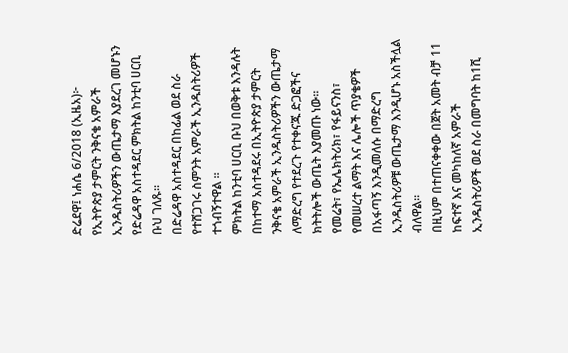ድሬደዋ፤ ነሐሴ 6/2018 (ኢዜአ)፦ የኢትዮጵያ ታምርት ንቅናቄ አምራች ኢንዱስትሪዎችን ውጤታማ እያደረገ መሆኑን የድሬዳዋ አስተዳደር ምክትል ከንቲባ ሀርቢ ቡህ ገለጹ።
በድሬዳዋ አስተዳደር በከፊል ወደ ስራ የተሸጋገሩ ስምንት አምራች ኢንዱስትሪዎች ተጎብኝተዋል ።
ምክትል ከንቲባ ሀርቢ ቡህ በወቅቱ እንዳሉት በከተማ አስተዳደሩ በኢትዮጵያ ታምርት ንቅናቄ አምራች ኢንዱስትሪዎችን ውጤታማ ለማድረግ የተደረጉ የተቀናጁ ድጋፎችና ክትትሎች ውጤት እያመጡ ነው።
የመሬት፣ የኤሌክትሪክ፣ የፋይናንስ፣ የመሠረተ ልማት እና ሌሎች ጥያቄዎች በአፋጣኝ እንዲመለሱ በማድረግ ኢንዱስትሪዎቹ ውጤታማ እንዲሆኑ አስችሏል ብለዋል።
በዚህም በተጠናቀቀው በጀት አመት ብቻ 11 ከፍተኛ እና መካከለኛ አምራች ኢንዱስትሪዎች ወደ ስራ በመግባት ከ1ሺ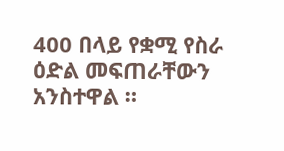400 በላይ የቋሚ የስራ ዕድል መፍጠራቸውን አንስተዋል ።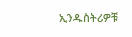ኢንዱስትሪዎቹ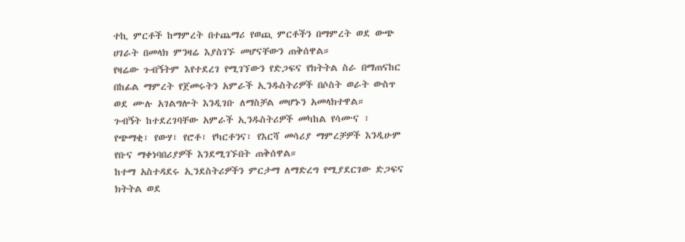ተኪ ምርቶች ከማምረት በተጨማሪ የወጪ ምርቶችን በማምረት ወደ ውጭ ሀገራት በመላክ ምንዛሬ እያስገኙ መሆናቸውን ጠቅሰዋል።
የዛሬው ጉብኝትም እየተደረገ የሚገኘውን የድጋፍና የክትትል ስራ በማጠናከር በከፊል ማምረት የጀመሩትን አምራች ኢንዱስትሪዎች በሶስት ወራት ውስጥ ወደ ሙሉ አገልግሎት እንዲገቡ ለማስቻል መሆኑን አመላክተዋል።
ጉብኝት ከተደረገባቸው አምራች ኢንዱስትሪዎች መካከል የሳሙና ፣ የጭማቂ፣ የውሃ፣ የሮቶ፣ የካርቶንና፣ የእርሻ መሳሪያ ማምረቻዎች እንዲሁም የቡና ማቀነባበሪያዎች እንደሚገኙበት ጠቅሰዋል።
ከተማ አስተዳደሩ ኢንደስትሪዎችን ምርታማ ለማድረግ የሚያደርገው ድጋፍና ክትትል ወደ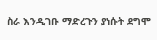ስራ እንዲገቡ ማድረጉን ያነሱት ደግሞ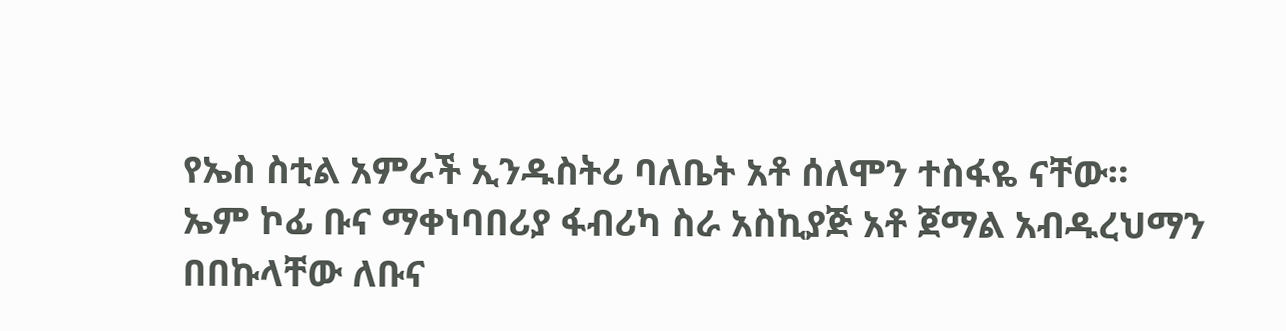የኤስ ስቲል አምራች ኢንዱስትሪ ባለቤት አቶ ሰለሞን ተስፋዬ ናቸው።
ኤም ኮፊ ቡና ማቀነባበሪያ ፋብሪካ ስራ አስኪያጅ አቶ ጀማል አብዱረህማን በበኩላቸው ለቡና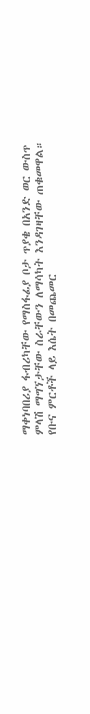ማቀነባበሪያ ፋብሪካቸው የማስፋፊያ ቦታ ጥያቄ በአንድ ወር ውስጥ ምላሽ ማግኘታቸው ስራቸውን ለማሳካት እንዳገዛቸው ጠቁመዋል።
የቡና ምርቶች ላይ እሴት በመጨመር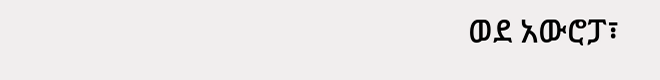ወደ አውሮፓ፣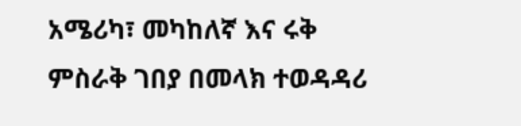አሜሪካ፣ መካከለኛ እና ሩቅ ምስራቅ ገበያ በመላክ ተወዳዳሪ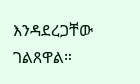እንዳደረጋቸው ገልጸዋል።